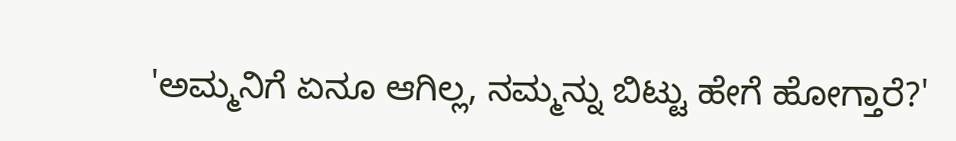'ಅಮ್ಮನಿಗೆ ಏನೂ ಆಗಿಲ್ಲ, ನಮ್ಮನ್ನು ಬಿಟ್ಟು ಹೇಗೆ ಹೋಗ್ತಾರೆ?'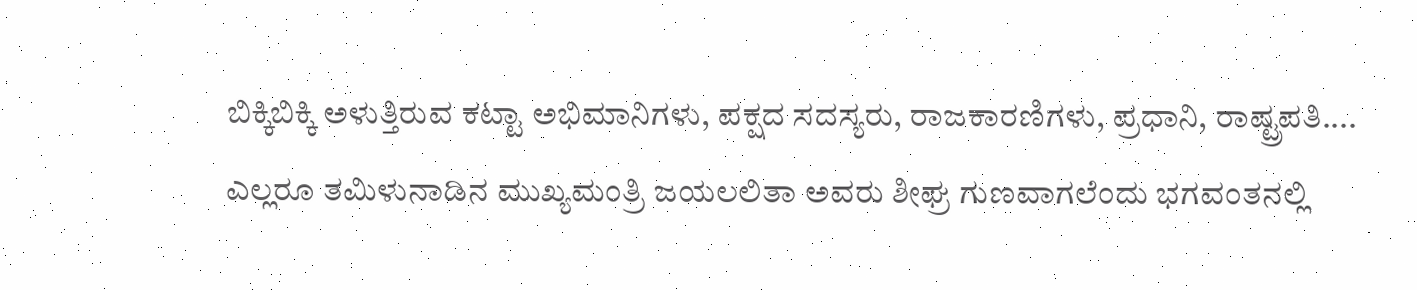ಬಿಕ್ಕಿಬಿಕ್ಕಿ ಅಳುತ್ತಿರುವ ಕಟ್ಟಾ ಅಭಿಮಾನಿಗಳು, ಪಕ್ಷದ ಸದಸ್ಯರು, ರಾಜಕಾರಣಿಗಳು, ಪ್ರಧಾನಿ, ರಾಷ್ಟ್ರಪತಿ.... ಎಲ್ಲರೂ ತಮಿಳುನಾಡಿನ ಮುಖ್ಯಮಂತ್ರಿ ಜಯಲಲಿತಾ ಅವರು ಶೀಘ್ರ ಗುಣವಾಗಲೆಂದು ಭಗವಂತನಲ್ಲಿ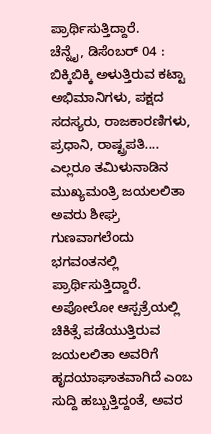ಪ್ರಾರ್ಥಿಸುತ್ತಿದ್ದಾರೆ.
ಚೆನ್ನೈ, ಡಿಸೆಂಬರ್ 04 : ಬಿಕ್ಕಿಬಿಕ್ಕಿ ಅಳುತ್ತಿರುವ ಕಟ್ಟಾ ಅಭಿಮಾನಿಗಳು, ಪಕ್ಷದ ಸದಸ್ಯರು, ರಾಜಕಾರಣಿಗಳು, ಪ್ರಧಾನಿ, ರಾಷ್ಟ್ರಪತಿ.... ಎಲ್ಲರೂ ತಮಿಳುನಾಡಿನ ಮುಖ್ಯಮಂತ್ರಿ ಜಯಲಲಿತಾ ಅವರು ಶೀಘ್ರ ಗುಣವಾಗಲೆಂದು ಭಗವಂತನಲ್ಲಿ ಪ್ರಾರ್ಥಿಸುತ್ತಿದ್ದಾರೆ.
ಅಪೋಲೋ ಆಸ್ಪತ್ರೆಯಲ್ಲಿ ಚಿಕಿತ್ಸೆ ಪಡೆಯುತ್ತಿರುವ ಜಯಲಲಿತಾ ಅವರಿಗೆ ಹೃದಯಾಘಾತವಾಗಿದೆ ಎಂಬ ಸುದ್ದಿ ಹಬ್ಬುತ್ತಿದ್ದಂತೆ, ಅವರ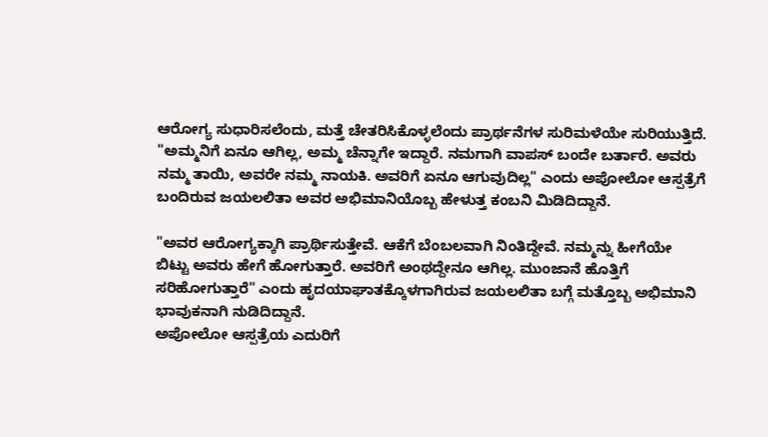ಆರೋಗ್ಯ ಸುಧಾರಿಸಲೆಂದು, ಮತ್ತೆ ಚೇತರಿಸಿಕೊಳ್ಳಲೆಂದು ಪ್ರಾರ್ಥನೆಗಳ ಸುರಿಮಳೆಯೇ ಸುರಿಯುತ್ತಿದೆ.
"ಅಮ್ಮನಿಗೆ ಏನೂ ಆಗಿಲ್ಲ, ಅಮ್ಮ ಚೆನ್ನಾಗೇ ಇದ್ದಾರೆ. ನಮಗಾಗಿ ವಾಪಸ್ ಬಂದೇ ಬರ್ತಾರೆ. ಅವರು ನಮ್ಮ ತಾಯಿ, ಅವರೇ ನಮ್ಮ ನಾಯಕಿ. ಅವರಿಗೆ ಏನೂ ಆಗುವುದಿಲ್ಲ" ಎಂದು ಅಪೋಲೋ ಆಸ್ಪತ್ರೆಗೆ ಬಂದಿರುವ ಜಯಲಲಿತಾ ಅವರ ಅಭಿಮಾನಿಯೊಬ್ಬ ಹೇಳುತ್ತ ಕಂಬನಿ ಮಿಡಿದಿದ್ದಾನೆ.

"ಅವರ ಆರೋಗ್ಯಕ್ಕಾಗಿ ಪ್ರಾರ್ಥಿಸುತ್ತೇವೆ. ಆಕೆಗೆ ಬೆಂಬಲವಾಗಿ ನಿಂತಿದ್ದೇವೆ. ನಮ್ಮನ್ನು ಹೀಗೆಯೇ ಬಿಟ್ಟು ಅವರು ಹೇಗೆ ಹೋಗುತ್ತಾರೆ. ಅವರಿಗೆ ಅಂಥದ್ದೇನೂ ಆಗಿಲ್ಲ. ಮುಂಜಾನೆ ಹೊತ್ತಿಗೆ ಸರಿಹೋಗುತ್ತಾರೆ" ಎಂದು ಹೃದಯಾಘಾತಕ್ಕೊಳಗಾಗಿರುವ ಜಯಲಲಿತಾ ಬಗ್ಗೆ ಮತ್ತೊಬ್ಬ ಅಭಿಮಾನಿ ಭಾವುಕನಾಗಿ ನುಡಿದಿದ್ದಾನೆ.
ಅಪೋಲೋ ಆಸ್ಪತ್ರೆಯ ಎದುರಿಗೆ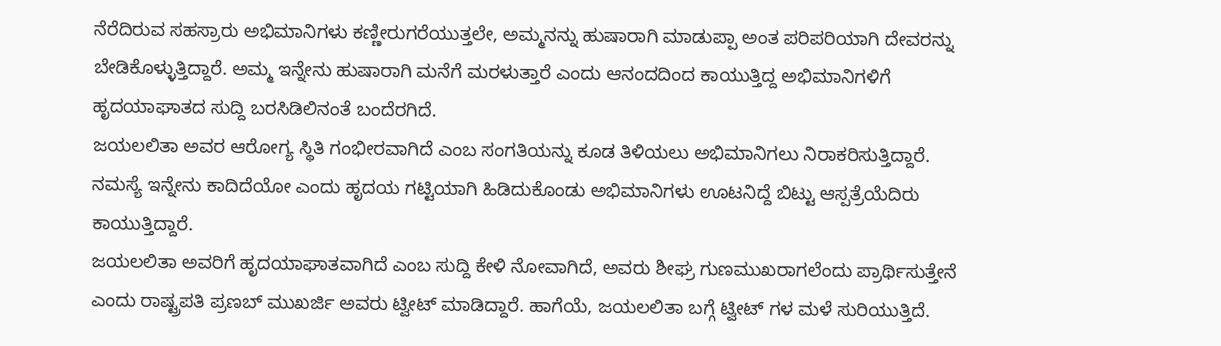ನೆರೆದಿರುವ ಸಹಸ್ರಾರು ಅಭಿಮಾನಿಗಳು ಕಣ್ಣೀರುಗರೆಯುತ್ತಲೇ, ಅಮ್ಮನನ್ನು ಹುಷಾರಾಗಿ ಮಾಡುಪ್ಪಾ ಅಂತ ಪರಿಪರಿಯಾಗಿ ದೇವರನ್ನು ಬೇಡಿಕೊಳ್ಳುತ್ತಿದ್ದಾರೆ. ಅಮ್ಮ ಇನ್ನೇನು ಹುಷಾರಾಗಿ ಮನೆಗೆ ಮರಳುತ್ತಾರೆ ಎಂದು ಆನಂದದಿಂದ ಕಾಯುತ್ತಿದ್ದ ಅಭಿಮಾನಿಗಳಿಗೆ ಹೃದಯಾಘಾತದ ಸುದ್ದಿ ಬರಸಿಡಿಲಿನಂತೆ ಬಂದೆರಗಿದೆ.
ಜಯಲಲಿತಾ ಅವರ ಆರೋಗ್ಯ ಸ್ಥಿತಿ ಗಂಭೀರವಾಗಿದೆ ಎಂಬ ಸಂಗತಿಯನ್ನು ಕೂಡ ತಿಳಿಯಲು ಅಭಿಮಾನಿಗಲು ನಿರಾಕರಿಸುತ್ತಿದ್ದಾರೆ. ನಮಸ್ಯೆ ಇನ್ನೇನು ಕಾದಿದೆಯೋ ಎಂದು ಹೃದಯ ಗಟ್ಟಿಯಾಗಿ ಹಿಡಿದುಕೊಂಡು ಅಭಿಮಾನಿಗಳು ಊಟನಿದ್ದೆ ಬಿಟ್ಟು ಆಸ್ಪತ್ರೆಯೆದಿರು ಕಾಯುತ್ತಿದ್ದಾರೆ.
ಜಯಲಲಿತಾ ಅವರಿಗೆ ಹೃದಯಾಘಾತವಾಗಿದೆ ಎಂಬ ಸುದ್ದಿ ಕೇಳಿ ನೋವಾಗಿದೆ, ಅವರು ಶೀಘ್ರ ಗುಣಮುಖರಾಗಲೆಂದು ಪ್ರಾರ್ಥಿಸುತ್ತೇನೆ ಎಂದು ರಾಷ್ಟ್ರಪತಿ ಪ್ರಣಬ್ ಮುಖರ್ಜಿ ಅವರು ಟ್ವೀಟ್ ಮಾಡಿದ್ದಾರೆ. ಹಾಗೆಯೆ, ಜಯಲಲಿತಾ ಬಗ್ಗೆ ಟ್ವೀಟ್ ಗಳ ಮಳೆ ಸುರಿಯುತ್ತಿದೆ.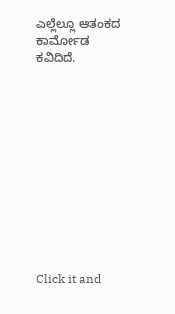ಎಲ್ಲೆಲ್ಲೂ ಆತಂಕದ ಕಾರ್ಮೋಡ ಕವಿದಿದೆ.












Click it and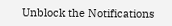Unblock the Notifications